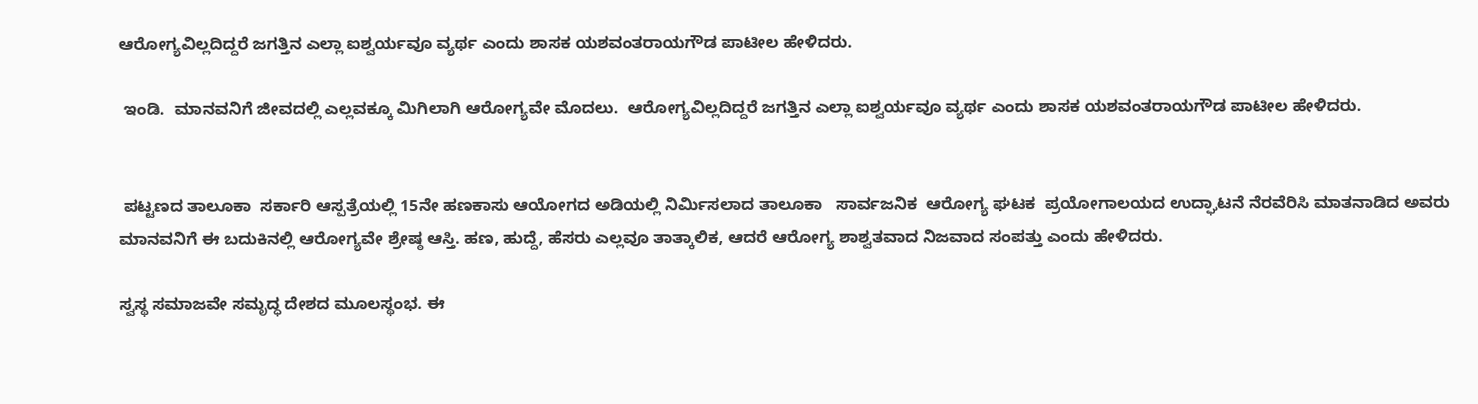ಆರೋಗ್ಯವಿಲ್ಲದಿದ್ದರೆ ಜಗತ್ತಿನ ಎಲ್ಲಾ ಐಶ್ವರ್ಯವೂ ವ್ಯರ್ಥ ಎಂದು ಶಾಸಕ ಯಶವಂತರಾಯಗೌಡ ಪಾಟೀಲ ಹೇಳಿದರು.

 ಇಂಡಿ.  ಮಾನವನಿಗೆ ಜೀವದಲ್ಲಿ ಎಲ್ಲವಕ್ಕೂ ಮಿಗಿಲಾಗಿ ಆರೋಗ್ಯವೇ ಮೊದಲು.  ಆರೋಗ್ಯವಿಲ್ಲದಿದ್ದರೆ ಜಗತ್ತಿನ ಎಲ್ಲಾ ಐಶ್ವರ್ಯವೂ ವ್ಯರ್ಥ ಎಂದು ಶಾಸಕ ಯಶವಂತರಾಯಗೌಡ ಪಾಟೀಲ ಹೇಳಿದರು.


 ಪಟ್ಟಣದ ತಾಲೂಕಾ  ಸರ್ಕಾರಿ ಆಸ್ಪತ್ರೆಯಲ್ಲಿ 15ನೇ ಹಣಕಾಸು ಆಯೋಗದ ಅಡಿಯಲ್ಲಿ ನಿರ್ಮಿಸಲಾದ ತಾಲೂಕಾ   ಸಾರ್ವಜನಿಕ  ಆರೋಗ್ಯ ಘಟಕ  ಪ್ರಯೋಗಾಲಯದ ಉದ್ಘಾಟನೆ ನೆರವೆರಿಸಿ ಮಾತನಾಡಿದ ಅವರು ಮಾನವನಿಗೆ ಈ ಬದುಕಿನಲ್ಲಿ ಆರೋಗ್ಯವೇ ಶ್ರೇಷ್ಠ ಆಸ್ತಿ. ಹಣ, ಹುದ್ದೆ, ಹೆಸರು ಎಲ್ಲವೂ ತಾತ್ಕಾಲಿಕ, ಆದರೆ ಆರೋಗ್ಯ ಶಾಶ್ವತವಾದ ನಿಜವಾದ ಸಂಪತ್ತು ಎಂದು ಹೇಳಿದರು.

ಸ್ವಸ್ಥ ಸಮಾಜವೇ ಸಮೃದ್ಧ ದೇಶದ ಮೂಲಸ್ಥಂಭ. ಈ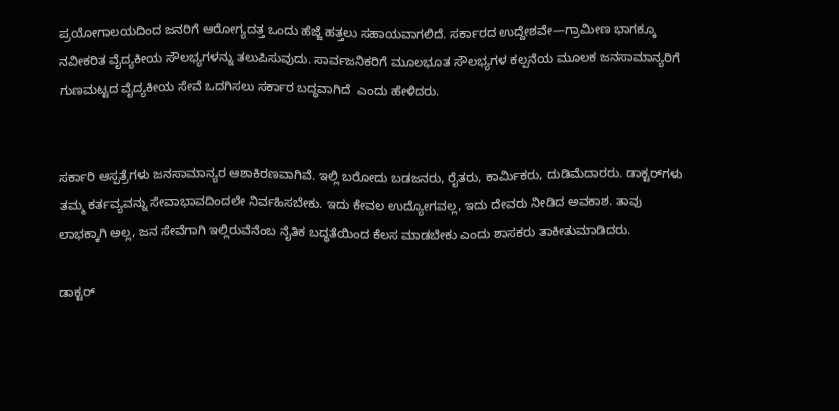ಪ್ರಯೋಗಾಲಯದಿಂದ ಜನರಿಗೆ ಆರೋಗ್ಯದತ್ತ ಒಂದು ಹೆಜ್ಜೆ ಹತ್ತಲು ಸಹಾಯವಾಗಲಿದೆ. ಸರ್ಕಾರದ ಉದ್ದೇಶವೇ—ಗ್ರಾಮೀಣ ಭಾಗಕ್ಕೂ ನವೀಕರಿತ ವೈದ್ಯಕೀಯ ಸೌಲಭ್ಯಗಳನ್ನು ತಲುಪಿಸುವುದು. ಸಾರ್ವಜನಿಕರಿಗೆ ಮೂಲಭೂತ ಸೌಲಭ್ಯಗಳ ಕಲ್ಪನೆಯ ಮೂಲಕ ಜನಸಾಮಾನ್ಯರಿಗೆ ಗುಣಮಟ್ಟದ ವೈದ್ಯಕೀಯ ಸೇವೆ ಒದಗಿಸಲು ಸರ್ಕಾರ ಬದ್ಧವಾಗಿದೆ  ಎಂದು ಹೇಳಿದರು.


ಸರ್ಕಾರಿ ಆಸ್ಪತ್ರೆಗಳು ಜನಸಾಮಾನ್ಯರ ಆಶಾಕಿರಣವಾಗಿವೆ. ಇಲ್ಲಿ ಬರೋದು ಬಡಜನರು, ರೈತರು, ಕಾರ್ಮಿಕರು, ದುಡಿಮೆದಾರರು. ಡಾಕ್ಟರ್‌ಗಳು ತಮ್ಮ ಕರ್ತವ್ಯವನ್ನು ಸೇವಾಭಾವದಿಂದಲೇ ನಿರ್ವಹಿಸಬೇಕು. ಇದು ಕೇವಲ ಉದ್ಯೋಗವಲ್ಲ, ಇದು ದೇವರು ನೀಡಿದ ಅವಕಾಶ. ತಾವು ಲಾಭಕ್ಕಾಗಿ ಅಲ್ಲ, ಜನ ಸೇವೆಗಾಗಿ ಇಲ್ಲಿರುವೆನೆಂಬ ನೈತಿಕ ಬದ್ಧತೆಯಿಂದ ಕೆಲಸ ಮಾಡಬೇಕು ಎಂದು ಶಾಸಕರು ತಾಕೀತುಮಾಡಿದರು.

ಡಾಕ್ಟರ್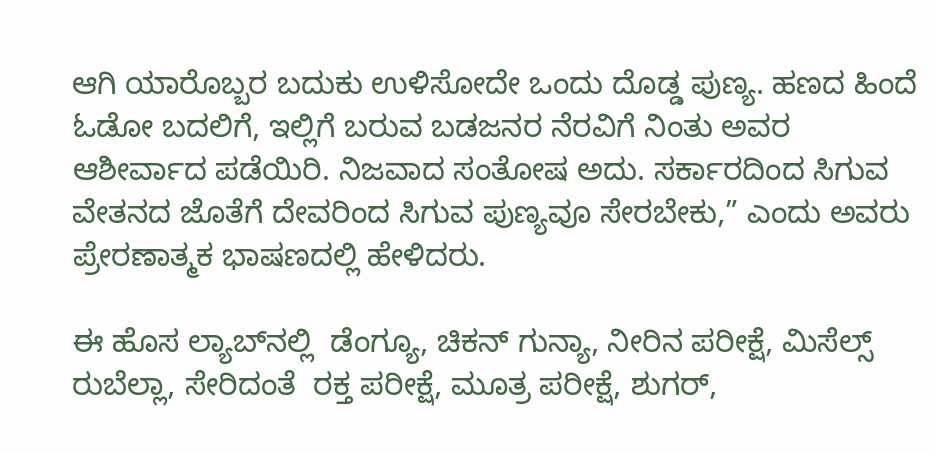ಆಗಿ ಯಾರೊಬ್ಬರ ಬದುಕು ಉಳಿಸೋದೇ ಒಂದು ದೊಡ್ಡ ಪುಣ್ಯ. ಹಣದ ಹಿಂದೆ ಓಡೋ ಬದಲಿಗೆ, ಇಲ್ಲಿಗೆ ಬರುವ ಬಡಜನರ ನೆರವಿಗೆ ನಿಂತು ಅವರ ಆಶೀರ್ವಾದ ಪಡೆಯಿರಿ. ನಿಜವಾದ ಸಂತೋಷ ಅದು. ಸರ್ಕಾರದಿಂದ ಸಿಗುವ ವೇತನದ ಜೊತೆಗೆ ದೇವರಿಂದ ಸಿಗುವ ಪುಣ್ಯವೂ ಸೇರಬೇಕು,” ಎಂದು ಅವರು ಪ್ರೇರಣಾತ್ಮಕ ಭಾಷಣದಲ್ಲಿ ಹೇಳಿದರು.

ಈ ಹೊಸ ಲ್ಯಾಬ್‌ನಲ್ಲಿ  ಡೆಂಗ್ಯೂ, ಚಿಕನ್ ಗುನ್ಯಾ, ನೀರಿನ ಪರೀಕ್ಷೆ, ಮಿಸೆಲ್ಸ್ ರುಬೆಲ್ಲಾ, ಸೇರಿದಂತೆ  ರಕ್ತ ಪರೀಕ್ಷೆ, ಮೂತ್ರ ಪರೀಕ್ಷೆ, ಶುಗರ್,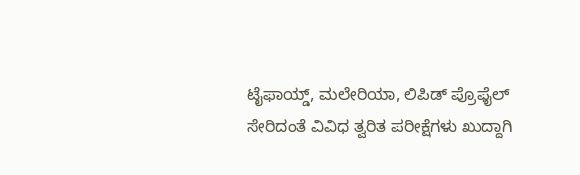ಟೈಫಾಯ್ಡ್, ಮಲೇರಿಯಾ, ಲಿಪಿಡ್ ಪ್ರೊಫೈಲ್ ಸೇರಿದಂತೆ ವಿವಿಧ ತ್ವರಿತ ಪರೀಕ್ಷೆಗಳು ಖುದ್ದಾಗಿ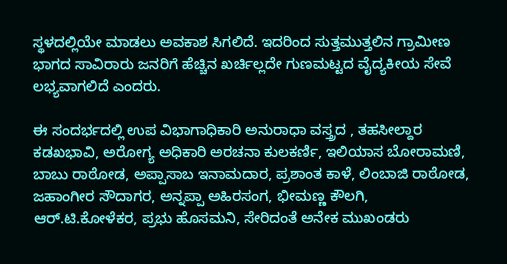ಸ್ಥಳದಲ್ಲಿಯೇ ಮಾಡಲು ಅವಕಾಶ ಸಿಗಲಿದೆ. ಇದರಿಂದ ಸುತ್ತಮುತ್ತಲಿನ ಗ್ರಾಮೀಣ ಭಾಗದ ಸಾವಿರಾರು ಜನರಿಗೆ ಹೆಚ್ಚಿನ ಖರ್ಚಿಲ್ಲದೇ ಗುಣಮಟ್ಟದ ವೈದ್ಯಕೀಯ ಸೇವೆ ಲಭ್ಯವಾಗಲಿದೆ ಎಂದರು.

ಈ ಸಂದರ್ಭದಲ್ಲಿ ಉಪ ವಿಭಾಗಾಧಿಕಾರಿ ಅನುರಾಧಾ ವಸ್ತ್ರದ , ತಹಸೀಲ್ದಾರ ಕಡಖಭಾವಿ, ಅರೋಗ್ಯ ಅಧಿಕಾರಿ ಅರಚನಾ ಕುಲಕರ್ಣಿ, ಇಲಿಯಾಸ ಬೋರಾಮಣಿ, ಬಾಬು ರಾಠೋಡ, ಅಪ್ಪಾಸಾಬ ಇನಾಮದಾರ, ಪ್ರಶಾಂತ ಕಾಳೆ, ಲಿಂಬಾಜಿ ರಾಠೋಡ, ಜಹಾಂಗೀರ ಸೌದಾಗರ, ಅನ್ನಪ್ಪಾ ಅಹಿರಸಂಗ, ಭೀಮಣ್ಣ ಕೌಲಗಿ, ಆರ್.ಟಿ.ಕೋಳೆಕರ, ಪ್ರಭು ಹೊಸಮನಿ, ಸೇರಿದಂತೆ ಅನೇಕ ಮುಖಂಡರು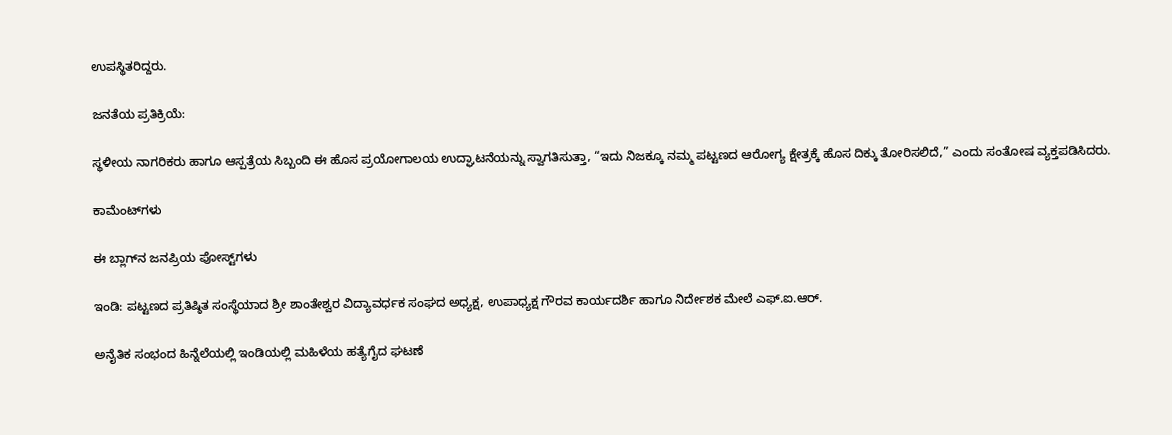ಉಪಸ್ಥಿತರಿದ್ದರು.

ಜನತೆಯ ಪ್ರತಿಕ್ರಿಯೆ:

ಸ್ಥಳೀಯ ನಾಗರಿಕರು ಹಾಗೂ ಆಸ್ಪತ್ರೆಯ ಸಿಬ್ಬಂದಿ ಈ ಹೊಸ ಪ್ರಯೋಗಾಲಯ ಉದ್ಘಾಟನೆಯನ್ನು ಸ್ವಾಗತಿಸುತ್ತಾ, “ಇದು ನಿಜಕ್ಕೂ ನಮ್ಮ ಪಟ್ಟಣದ ಆರೋಗ್ಯ ಕ್ಷೇತ್ರಕ್ಕೆ ಹೊಸ ದಿಕ್ಕು ತೋರಿಸಲಿದೆ,” ಎಂದು ಸಂತೋಷ ವ್ಯಕ್ತಪಡಿಸಿದರು.

ಕಾಮೆಂಟ್‌ಗಳು

ಈ ಬ್ಲಾಗ್‌ನ ಜನಪ್ರಿಯ ಪೋಸ್ಟ್‌ಗಳು

ಇಂಡಿ: ಪಟ್ಟಣದ ಪ್ರತಿಷ್ಠಿತ ಸಂಸ್ಥೆಯಾದ ಶ್ರೀ ಶಾಂತೇಶ್ವರ ವಿದ್ಯಾವರ್ಧಕ ಸಂಘದ ಅಧ್ಯಕ್ಷ, ಉಪಾಧ್ಯಕ್ಷ ಗೌರವ ಕಾರ್ಯದರ್ಶಿ ಹಾಗೂ ನಿರ್ದೇಶಕ ಮೇಲೆ ಎಫ್.ಐ.ಆರ್.

ಅನೈತಿಕ ಸಂಭಂದ ಹಿನ್ನೆಲೆಯಲ್ಲಿ ಇಂಡಿಯಲ್ಲಿ ಮಹಿಳೆಯ ಹತ್ಯೆಗೈದ ಘಟಣೆ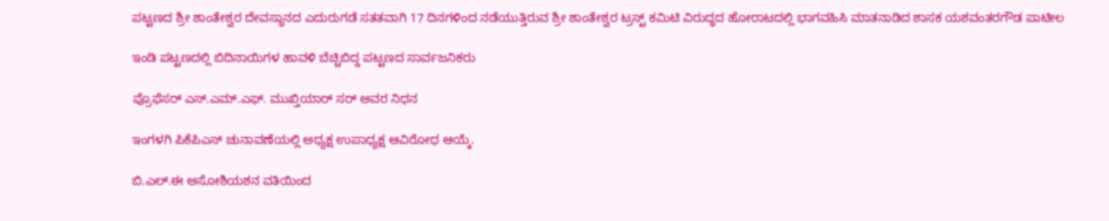ಪಟ್ಟಣದ ಶ್ರೀ ಶಾಂತೇಶ್ವರ ದೇವಸ್ಥಾನದ ಎದುರುಗಡೆ ಸತತವಾಗಿ 17 ದಿನಗಳಿಂದ ನಡೆಯುತ್ತಿರುವ ಶ್ರೀ ಶಾಂತೇಶ್ವರ ಟ್ರಸ್ಟ್ ಕಮಿಟಿ ವಿರುದ್ಧದ ಹೋರಾಟದಲ್ಲಿ ಭಾಗವಹಿಸಿ ಮಾತನಾಡಿದ ಶಾಸಕ ಯಶವಂತರಗೌಡ ಪಾಟೀಲ

ಇಂಡಿ ಪಟ್ಟಣದಲ್ಲಿ ಬಿದಿನಾಯಿಗಳ ಹಾವಳಿ ಬೆಚ್ಚಿಬಿದ್ದ ಪಟ್ಟಣದ ಸಾರ್ವಜನಿಕರು

ಪ್ರೊಫೆಸರ್ ಎಸ್.ಎಮ್.ಎಫ್. ಮುಖ್ತಿಯಾರ್ ಸರ್ ಅವರ ನಿಧನ

ಇಂಗಳಗಿ ಪಿಕೆಪಿಎಸ್ ಚುನಾವಣೆಯಲ್ಲಿ ಅಧ್ಯಕ್ಷ ಉಪಾಧ್ಯಕ್ಷ ಆವಿರೋಧ ಆಯ್ಕೆ.

ಬಿ.ಎಲ್.ಈ ಅಸೋಶಿಯಶನ ವತಿಯಿಂದ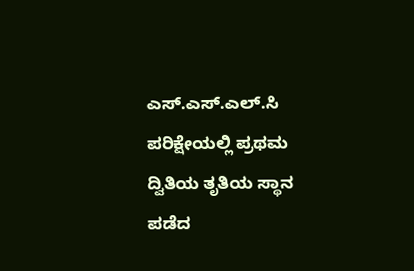ಎಸ್.ಎಸ್.ಎಲ್.ಸಿ ಪರಿಕ್ಷೇಯಲ್ಲಿ ಪ್ರಥಮ ದ್ವಿತಿಯ ತೃತಿಯ ಸ್ಥಾನ ಪಡೆದ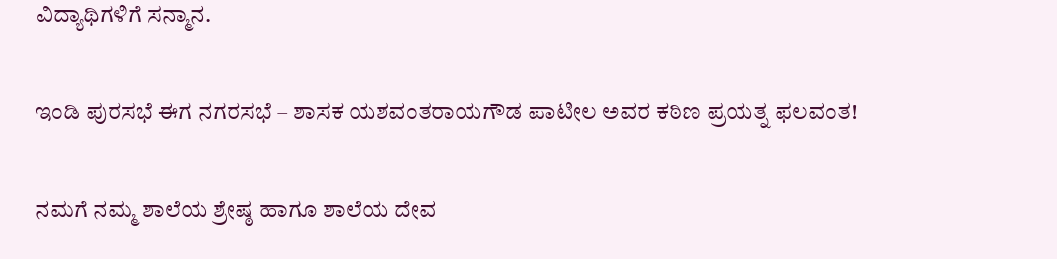ವಿದ್ಯಾಥಿಗಳಿಗೆ ಸನ್ಮಾನ.

ಇಂಡಿ ಪುರಸಭೆ ಈಗ ನಗರಸಭೆ – ಶಾಸಕ ಯಶವಂತರಾಯಗೌಡ ಪಾಟೀಲ ಅವರ ಕಠಿಣ ಪ್ರಯತ್ನ ಫಲವಂತ!

ನಮಗೆ ನಮ್ಮ ಶಾಲೆಯ ಶ್ರೇಷ್ಠ ಹಾಗೂ ಶಾಲೆಯ ದೇವ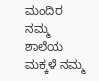ಮಂದಿರ ನಮ್ಮ ಶಾಲೆಯ ಮಕ್ಕಳೆ ನಮ್ಮ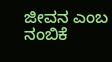ಜೀವನ ಎಂಬ ನಂಬಿಕೆ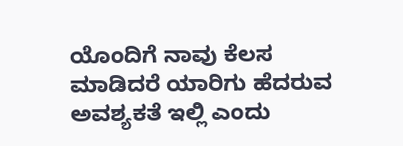ಯೊಂದಿಗೆ ನಾವು ಕೆಲಸ ಮಾಡಿದರೆ ಯಾರಿಗು ಹೆದರುವ ಅವಶ್ಯಕತೆ ಇಲ್ಲಿ ಎಂದು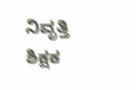ನಿವೃತ್ತಿ ಶಿಕ್ಷಕ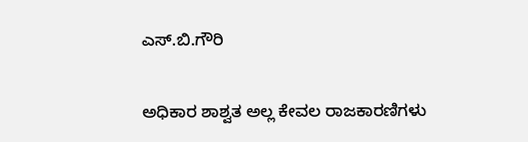ಎಸ್.ಬಿ.ಗೌರಿ

ಅಧಿಕಾರ ಶಾಶ್ವತ ಅಲ್ಲ ಕೇವಲ ರಾಜಕಾರಣಿಗಳು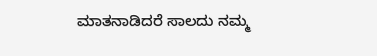ಮಾತನಾಡಿದರೆ ಸಾಲದು ನಮ್ಮ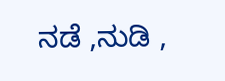ನಡೆ ,ನುಡಿ ,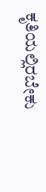ಕೃತಿಯಲ್ಲಿರಬೇಕು